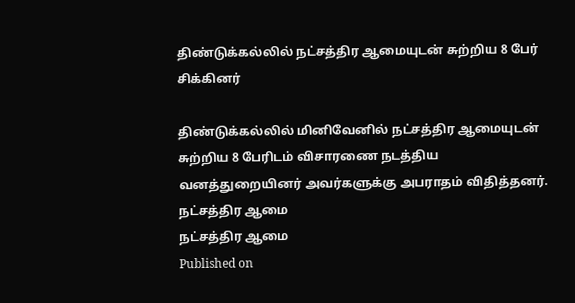திண்டுக்கல்லில் நட்சத்திர ஆமையுடன் சுற்றிய 8 பேர் சிக்கினர்

திண்டுக்கல்லில் மினிவேனில் நட்சத்திர ஆமையுடன் சுற்றிய 8 பேரிடம் விசாரணை நடத்திய வனத்துறையினர் அவர்களுக்கு அபராதம் விதித்தனர்.
நட்சத்திர ஆமை
நட்சத்திர ஆமை
Published on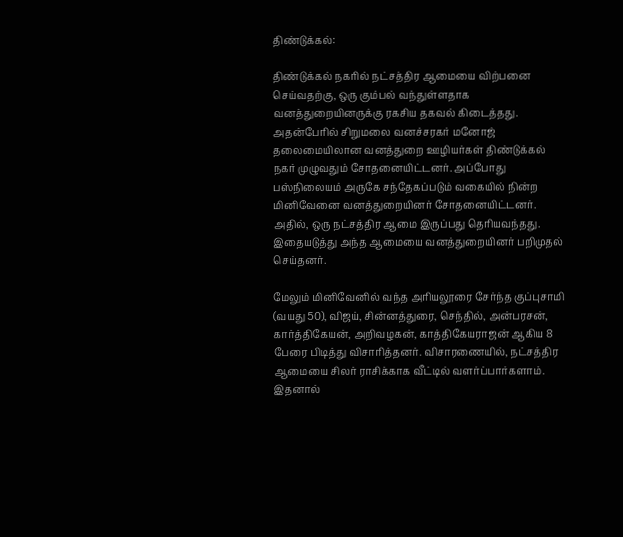திண்டுக்கல்:

திண்டுக்கல் நகரில் நட்சத்திர ஆமையை விற்பனை செய்வதற்கு, ஒரு கும்பல் வந்துள்ளதாக வனத்துறையினருக்கு ரகசிய தகவல் கிடைத்தது. அதன்பேரில் சிறுமலை வனச்சரகர் மனோஜ் தலைமையிலான வனத்துறை ஊழியர்கள் திண்டுக்கல் நகர் முழுவதும் சோதனையிட்டனர். அப்போது பஸ்நிலையம் அருகே சந்தேகப்படும் வகையில் நின்ற மினிவேனை வனத்துறையினர் சோதனையிட்டனர். அதில், ஒரு நட்சத்திர ஆமை இருப்பது தெரியவந்தது. இதையடுத்து அந்த ஆமையை வனத்துறையினர் பறிமுதல் செய்தனர்.

மேலும் மினிவேனில் வந்த அரியலூரை சேர்ந்த குப்புசாமி (வயது 50), விஜய், சின்னத்துரை, செந்தில், அன்பரசன், கார்த்திகேயன், அறிவழகன், காத்திகேயராஜன் ஆகிய 8 பேரை பிடித்து விசாரித்தனர். விசாரணையில், நட்சத்திர ஆமையை சிலர் ராசிக்காக வீட்டில் வளர்ப்பார்களாம். இதனால்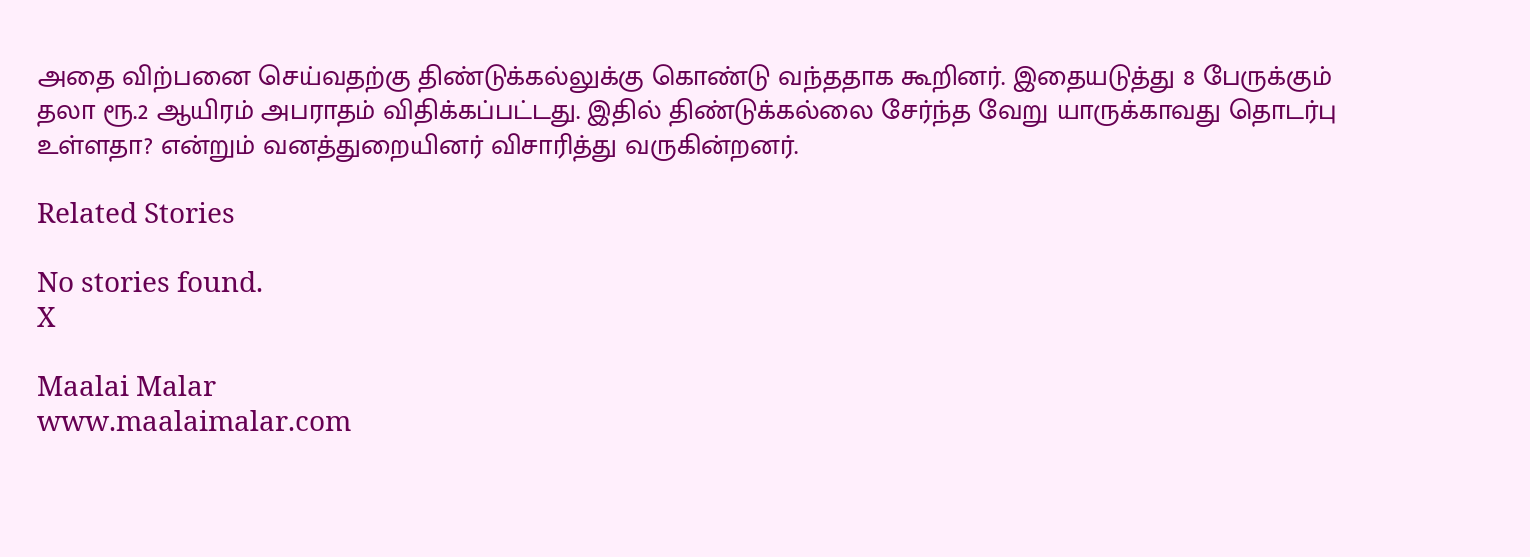அதை விற்பனை செய்வதற்கு திண்டுக்கல்லுக்கு கொண்டு வந்ததாக கூறினர். இதையடுத்து 8 பேருக்கும் தலா ரூ.2 ஆயிரம் அபராதம் விதிக்கப்பட்டது. இதில் திண்டுக்கல்லை சேர்ந்த வேறு யாருக்காவது தொடர்பு உள்ளதா? என்றும் வனத்துறையினர் விசாரித்து வருகின்றனர்.

Related Stories

No stories found.
X

Maalai Malar
www.maalaimalar.com